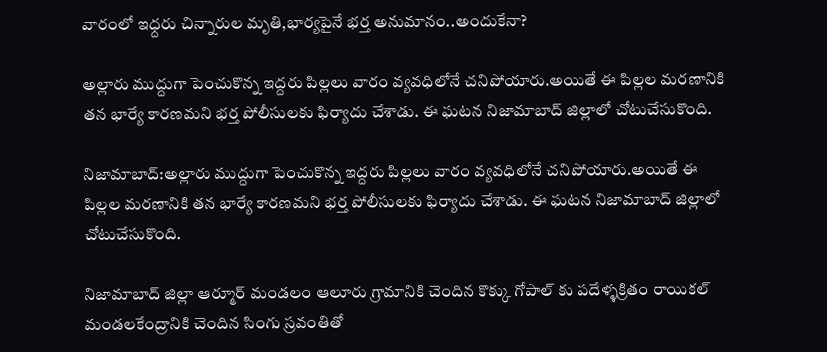వారంలో ఇధ్దరు చిన్నారుల మృతి,భార్యపైనే భర్త అనుమానం..అందుకేనా?

అల్లారు ముద్దుగా పెంచుకొన్న ఇద్దరు పిల్లలు వారం వ్యవధిలోనే చనిపోయారు.అయితే ఈ పిల్లల మరణానికి తన భార్యే కారణమని భర్త పోలీసులకు ఫిర్యాదు చేశాడు. ఈ ఘటన నిజామాబాద్ జిల్లాలో చోటుచేసుకొంది.

నిజామాబాద్:అల్లారు ముద్దుగా పెంచుకొన్న ఇద్దరు పిల్లలు వారం వ్యవధిలోనే చనిపోయారు.అయితే ఈ పిల్లల మరణానికి తన భార్యే కారణమని భర్త పోలీసులకు ఫిర్యాదు చేశాడు. ఈ ఘటన నిజామాబాద్ జిల్లాలో చోటుచేసుకొంది.

నిజామాబాద్ జిల్లా ఆర్మూర్ మండలం ఆలూరు గ్రామానికి చెందిన కొక్కు గోపాల్ కు పదేళ్ళక్రితం రాయికల్ మండలకేంద్రానికి చెందిన సింగు స్రవంతితో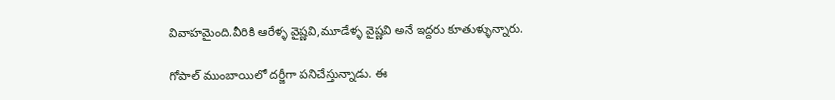వివాహమైంది.వీరికి ఆరేళ్ళ వైష్ణవి,మూడేళ్ళ వైష్ణవి అనే ఇద్దరు కూతుళ్ళున్నారు.

గోపాల్ ముంబాయిలో దర్జీగా పనిచేస్తున్నాడు. ఈ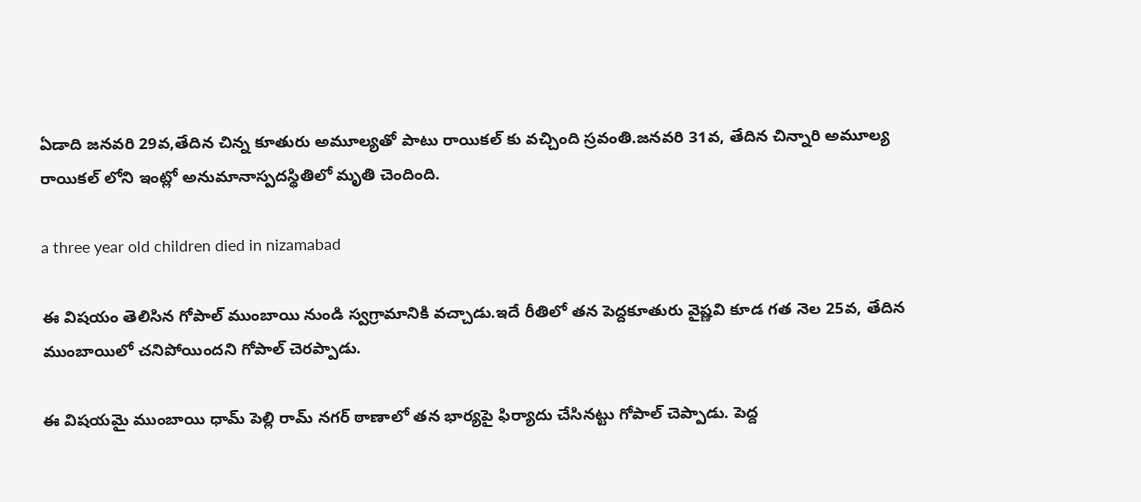ఏడాది జనవరి 29వ,తేదిన చిన్న కూతురు అమూల్యతో పాటు రాయికల్ కు వచ్చింది స్రవంతి.జనవరి 31వ, తేదిన చిన్నారి అమూల్య రాయికల్ లోని ఇంట్లో అనుమానాస్పదస్థితిలో మృతి చెందింది.

a three year old children died in nizamabad

ఈ విషయం తెలిసిన గోపాల్ ముంబాయి నుండి స్వగ్రామానికి వచ్చాడు.ఇదే రీతిలో తన పెద్దకూతురు వైష్ణవి కూడ గత నెల 25వ, తేదిన ముంబాయిలో చనిపోయిందని గోపాల్ చెరప్పాడు.

ఈ విషయమై ముంబాయి ధామ్ పెల్లి రామ్ నగర్ ఠాణాలో తన భార్యపై ఫిర్యాదు చేసినట్టు గోపాల్ చెప్పాడు. పెద్ద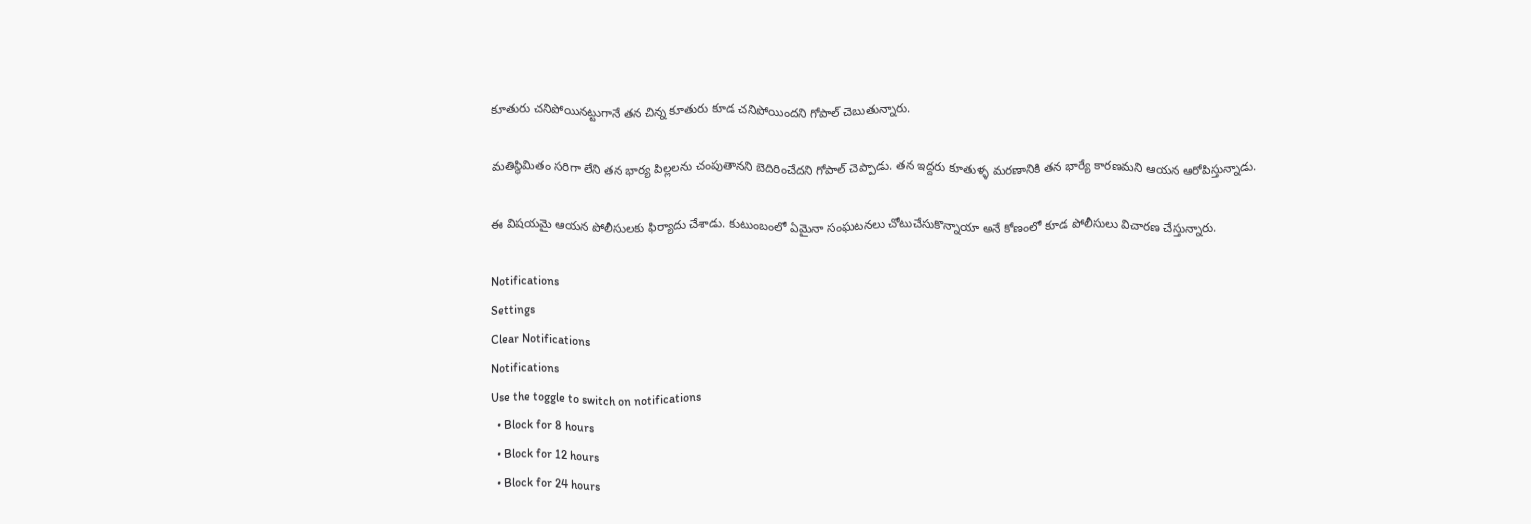కూతురు చనిపోయినట్టుగానే తన చిన్న కూతురు కూడ చనిపోయిందని గోపాల్ చెబుతున్నారు.

మతిస్థిమితం సరిగా లేని తన భార్య పిల్లలను చంపుతానని బెదిరించేదని గోపాల్ చెప్పాడు. తన ఇద్దరు కూతుళ్ళ మరణానికి తన భార్యే కారణమని ఆయన ఆరోపిస్తున్నాడు.

ఈ విషయమై ఆయన పోలీసులకు ఫిర్యాదు చేశాడు. కుటుంబంలో ఏమైనా సంఘటనలు చోటుచేసుకొన్నాయా అనే కోణంలో కూడ పోలీసులు విచారణ చేస్తున్నారు.

Notifications
Settings
Clear Notifications
Notifications
Use the toggle to switch on notifications
  • Block for 8 hours
  • Block for 12 hours
  • Block for 24 hours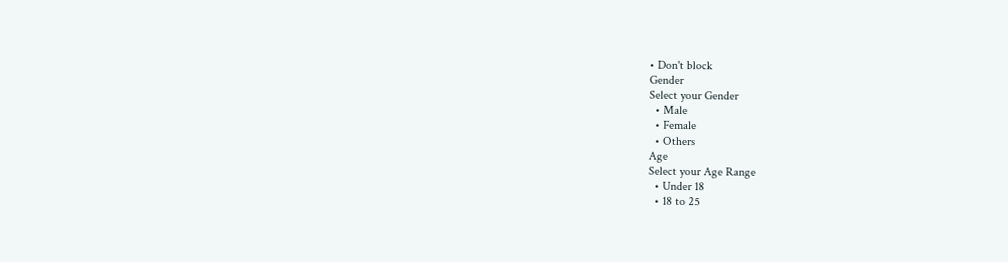• Don't block
Gender
Select your Gender
  • Male
  • Female
  • Others
Age
Select your Age Range
  • Under 18
  • 18 to 25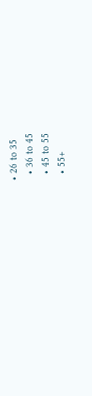• 26 to 35
  • 36 to 45
  • 45 to 55
  • 55+